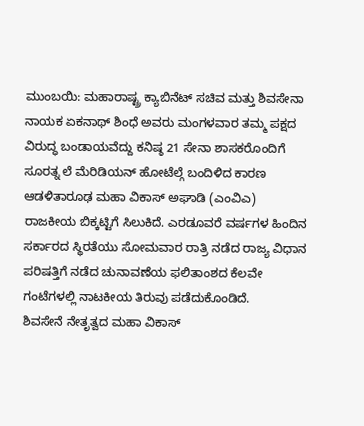ಮುಂಬಯಿ: ಮಹಾರಾಷ್ಟ್ರ ಕ್ಯಾಬಿನೆಟ್ ಸಚಿವ ಮತ್ತು ಶಿವಸೇನಾ ನಾಯಕ ಏಕನಾಥ್ ಶಿಂಧೆ ಅವರು ಮಂಗಳವಾರ ತಮ್ಮ ಪಕ್ಷದ ವಿರುದ್ಧ ಬಂಡಾಯವೆದ್ದು ಕನಿಷ್ಠ 21 ಸೇನಾ ಶಾಸಕರೊಂದಿಗೆ ಸೂರತ್ನ ಲೆ ಮೆರಿಡಿಯನ್ ಹೋಟೆಲ್ಗೆ ಬಂದಿಳಿದ ಕಾರಣ ಆಡಳಿತಾರೂಢ ಮಹಾ ವಿಕಾಸ್ ಅಘಾಡಿ (ಎಂವಿಎ) ರಾಜಕೀಯ ಬಿಕ್ಕಟ್ಟಿಗೆ ಸಿಲುಕಿದೆ. ಎರಡೂವರೆ ವರ್ಷಗಳ ಹಿಂದಿನ ಸರ್ಕಾರದ ಸ್ಥಿರತೆಯು ಸೋಮವಾರ ರಾತ್ರಿ ನಡೆದ ರಾಜ್ಯ ವಿಧಾನ ಪರಿಷತ್ತಿಗೆ ನಡೆದ ಚುನಾವಣೆಯ ಫಲಿತಾಂಶದ ಕೆಲವೇ ಗಂಟೆಗಳಲ್ಲಿ ನಾಟಕೀಯ ತಿರುವು ಪಡೆದುಕೊಂಡಿದೆ.
ಶಿವಸೇನೆ ನೇತೃತ್ವದ ಮಹಾ ವಿಕಾಸ್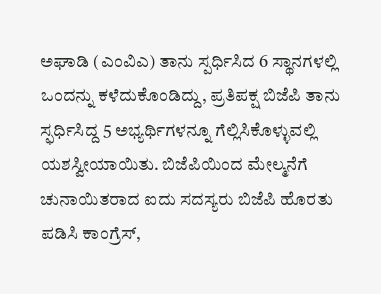ಅಘಾಡಿ (ಎಂವಿಎ) ತಾನು ಸ್ಪರ್ಧಿಸಿದ 6 ಸ್ಥಾನಗಳಲ್ಲಿ ಒಂದನ್ನು ಕಳೆದುಕೊಂಡಿದ್ದು, ಪ್ರತಿಪಕ್ಷ ಬಿಜೆಪಿ ತಾನು ಸ್ಫರ್ಧಿಸಿದ್ದ 5 ಅಭ್ಯರ್ಥಿಗಳನ್ನೂ ಗೆಲ್ಲಿಸಿಕೊಳ್ಳುವಲ್ಲಿ ಯಶಸ್ವೀಯಾಯಿತು. ಬಿಜೆಪಿಯಿಂದ ಮೇಲ್ಮನೆಗೆ ಚುನಾಯಿತರಾದ ಐದು ಸದಸ್ಯರು ಬಿಜೆಪಿ ಹೊರತು ಪಡಿಸಿ ಕಾಂಗ್ರೆಸ್,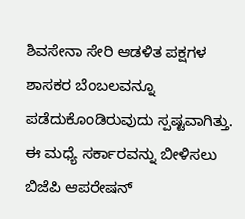ಶಿವಸೇನಾ ಸೇರಿ ಆಡಳಿತ ಪಕ್ಷಗಳ ಶಾಸಕರ ಬೆಂಬಲವನ್ನೂ ಪಡೆದುಕೊಂಡಿರುವುದು ಸ್ಪಷ್ಟವಾಗಿತ್ತು. ಈ ಮಧ್ಯೆ ಸರ್ಕಾರವನ್ನು ಬೀಳಿಸಲು ಬಿಜೆಪಿ ಆಪರೇಷನ್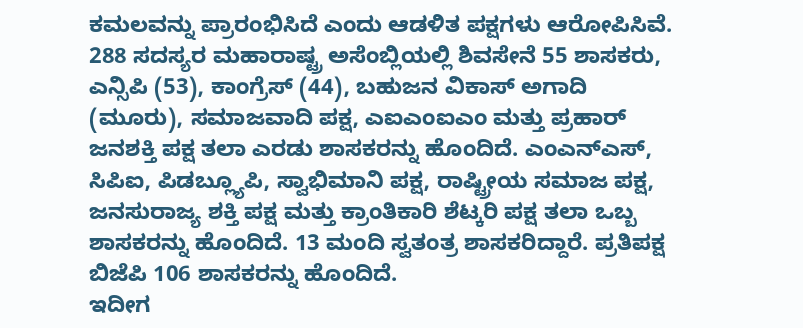ಕಮಲವನ್ನು ಪ್ರಾರಂಭಿಸಿದೆ ಎಂದು ಆಡಳಿತ ಪಕ್ಷಗಳು ಆರೋಪಿಸಿವೆ.
288 ಸದಸ್ಯರ ಮಹಾರಾಷ್ಟ್ರ ಅಸೆಂಬ್ಲಿಯಲ್ಲಿ ಶಿವಸೇನೆ 55 ಶಾಸಕರು, ಎನ್ಸಿಪಿ (53), ಕಾಂಗ್ರೆಸ್ (44), ಬಹುಜನ ವಿಕಾಸ್ ಅಗಾದಿ (ಮೂರು), ಸಮಾಜವಾದಿ ಪಕ್ಷ, ಎಐಎಂಐಎಂ ಮತ್ತು ಪ್ರಹಾರ್ ಜನಶಕ್ತಿ ಪಕ್ಷ ತಲಾ ಎರಡು ಶಾಸಕರನ್ನು ಹೊಂದಿದೆ. ಎಂಎನ್ಎಸ್, ಸಿಪಿಐ, ಪಿಡಬ್ಲ್ಯೂಪಿ, ಸ್ವಾಭಿಮಾನಿ ಪಕ್ಷ, ರಾಷ್ಟ್ರೀಯ ಸಮಾಜ ಪಕ್ಷ, ಜನಸುರಾಜ್ಯ ಶಕ್ತಿ ಪಕ್ಷ ಮತ್ತು ಕ್ರಾಂತಿಕಾರಿ ಶೆಟ್ಕರಿ ಪಕ್ಷ ತಲಾ ಒಬ್ಬ ಶಾಸಕರನ್ನು ಹೊಂದಿದೆ. 13 ಮಂದಿ ಸ್ವತಂತ್ರ ಶಾಸಕರಿದ್ದಾರೆ. ಪ್ರತಿಪಕ್ಷ ಬಿಜೆಪಿ 106 ಶಾಸಕರನ್ನು ಹೊಂದಿದೆ.
ಇದೀಗ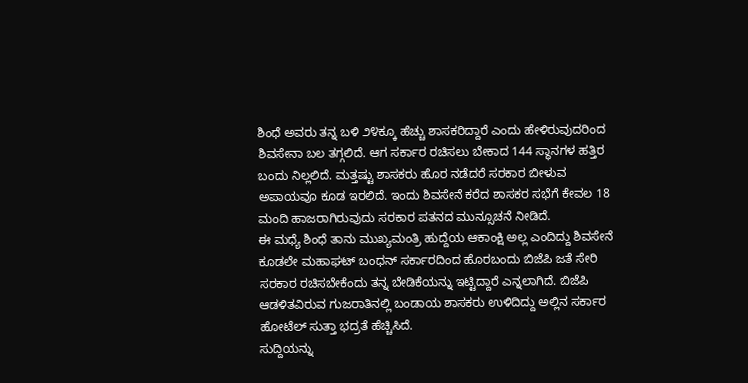ಶಿಂಧೆ ಅವರು ತನ್ನ ಬಳಿ ೨೪ಕ್ಕೂ ಹೆಚ್ಚು ಶಾಸಕರಿದ್ದಾರೆ ಎಂದು ಹೇಳಿರುವುದರಿಂದ ಶಿವಸೇನಾ ಬಲ ತಗ್ಗಲಿದೆ. ಆಗ ಸರ್ಕಾರ ರಚಿಸಲು ಬೇಕಾದ 144 ಸ್ಥಾನಗಳ ಹತ್ತಿರ ಬಂದು ನಿಲ್ಲಲಿದೆ. ಮತ್ತಷ್ಟು ಶಾಸಕರು ಹೊರ ನಡೆದರೆ ಸರಕಾರ ಬೀಳುವ ಅಪಾಯವೂ ಕೂಡ ಇರಲಿದೆ. ಇಂದು ಶಿವಸೇನೆ ಕರೆದ ಶಾಸಕರ ಸಭೆಗೆ ಕೇವಲ 18 ಮಂದಿ ಹಾಜರಾಗಿರುವುದು ಸರಕಾರ ಪತನದ ಮುನ್ಸೂಚನೆ ನೀಡಿದೆ.
ಈ ಮಧ್ಯೆ ಶಿಂಧೆ ತಾನು ಮುಖ್ಯಮಂತ್ರಿ ಹುದ್ದೆಯ ಆಕಾಂಕ್ಷಿ ಅಲ್ಲ ಎಂದಿದ್ದು ಶಿವಸೇನೆ ಕೂಡಲೇ ಮಹಾಘಟ್ ಬಂಧನ್ ಸರ್ಕಾರದಿಂದ ಹೊರಬಂದು ಬಿಜೆಪಿ ಜತೆ ಸೇರಿ ಸರಕಾರ ರಚಿಸಬೇಕೆಂದು ತನ್ನ ಬೇಡಿಕೆಯನ್ನು ಇಟ್ಟಿದ್ದಾರೆ ಎನ್ನಲಾಗಿದೆ. ಬಿಜೆಪಿ ಆಡಳಿತವಿರುವ ಗುಜರಾತಿನಲ್ಲಿ ಬಂಡಾಯ ಶಾಸಕರು ಉಳಿದಿದ್ದು ಅಲ್ಲಿನ ಸರ್ಕಾರ ಹೋಟೆಲ್ ಸುತ್ತಾ ಭದ್ರತೆ ಹೆಚ್ಚಿಸಿದೆ.
ಸುದ್ದಿಯನ್ನು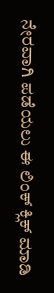ನೇರವಾಗಿ ಪಡೆಯಲು ಈ ಲಿಂಕ್ ಕ್ಲಿಕ್ ಮಾಡಿ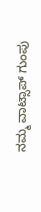ನಮ್ಮ ವಾಟ್ಸಾಪ್ ಗುಂಪು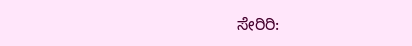ಸೇರಿರಿ: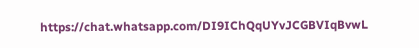https://chat.whatsapp.com/DI9IChQqUYvJCGBVIqBvwL